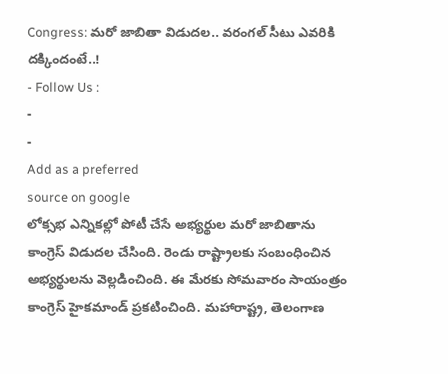Congress: మరో జాబితా విడుదల.. వరంగల్ సీటు ఎవరికి దక్కిందంటే..!
- Follow Us :
-
-
Add as a preferred
source on google
లోక్సభ ఎన్నికల్లో పోటీ చేసే అభ్యర్థుల మరో జాబితాను కాంగ్రెస్ విడుదల చేసింది. రెండు రాష్ట్రాలకు సంబంధించిన అభ్యర్థులను వెల్లడించింది. ఈ మేరకు సోమవారం సాయంత్రం కాంగ్రెస్ హైకమాండ్ ప్రకటించింది. మహారాష్ట్ర, తెలంగాణ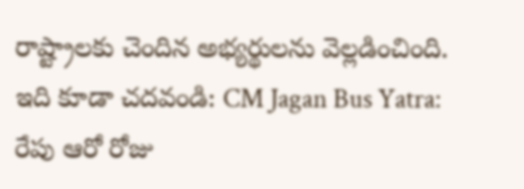రాష్ట్రాలకు చెందిన అభ్యర్థులను వెల్లడించింది.
ఇది కూడా చదవండి: CM Jagan Bus Yatra: రేపు ఆరో రోజు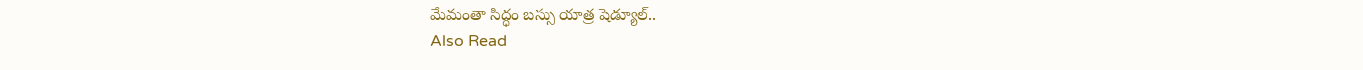మేమంతా సిద్ధం బస్సు యాత్ర షెడ్యూల్..
Also Read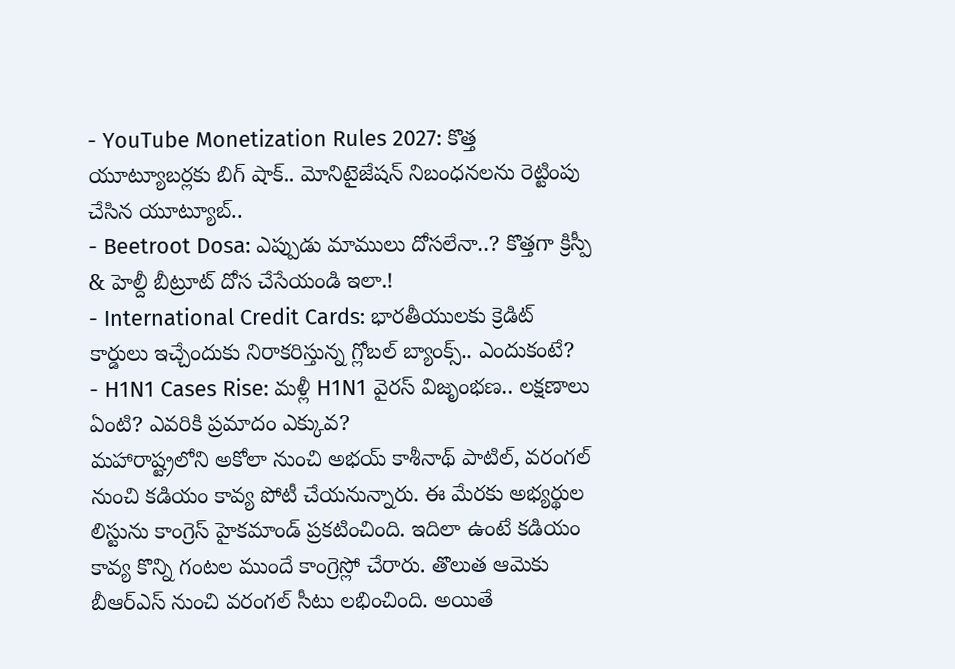- YouTube Monetization Rules 2027: కొత్త యూట్యూబర్లకు బిగ్ షాక్.. మోనిటైజేషన్ నిబంధనలను రెట్టింపు చేసిన యూట్యూబ్..
- Beetroot Dosa: ఎప్పుడు మాములు దోసలేనా..? కొత్తగా క్రిస్పీ & హెల్దీ బీట్రూట్ దోస చేసేయండి ఇలా.!
- International Credit Cards: భారతీయులకు క్రెడిట్ కార్డులు ఇచ్చేందుకు నిరాకరిస్తున్న గ్లోబల్ బ్యాంక్స్.. ఎందుకంటే?
- H1N1 Cases Rise: మళ్లీ H1N1 వైరస్ విజృంభణ.. లక్షణాలు ఏంటి? ఎవరికి ప్రమాదం ఎక్కువ?
మహారాష్ట్రలోని అకోలా నుంచి అభయ్ కాశీనాథ్ పాటిల్, వరంగల్ నుంచి కడియం కావ్య పోటీ చేయనున్నారు. ఈ మేరకు అభ్యర్థుల లిస్టును కాంగ్రెస్ హైకమాండ్ ప్రకటించింది. ఇదిలా ఉంటే కడియం కావ్య కొన్ని గంటల ముందే కాంగ్రెస్లో చేరారు. తొలుత ఆమెకు బీఆర్ఎస్ నుంచి వరంగల్ సీటు లభించింది. అయితే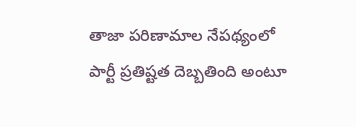తాజా పరిణామాల నేపథ్యంలో పార్టీ ప్రతిష్టత దెబ్బతింది అంటూ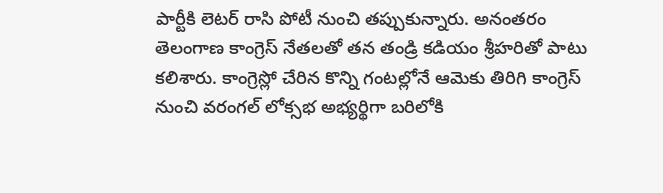పార్టీకి లెటర్ రాసి పోటీ నుంచి తప్పుకున్నారు. అనంతరం తెలంగాణ కాంగ్రెస్ నేతలతో తన తండ్రి కడియం శ్రీహరితో పాటు కలిశారు. కాంగ్రెస్లో చేరిన కొన్ని గంటల్లోనే ఆమెకు తిరిగి కాంగ్రెస్ నుంచి వరంగల్ లోక్సభ అభ్యర్థిగా బరిలోకి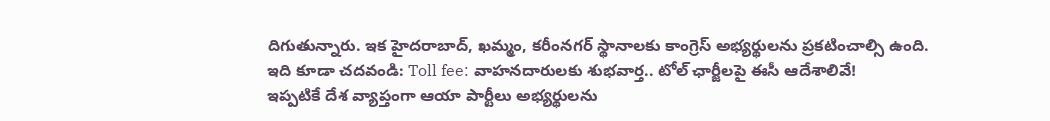దిగుతున్నారు. ఇక హైదరాబాద్, ఖమ్మం, కరీంనగర్ స్థానాలకు కాంగ్రెస్ అభ్యర్థులను ప్రకటించాల్సి ఉంది.
ఇది కూడా చదవండి: Toll fee: వాహనదారులకు శుభవార్త.. టోల్ ఛార్జీలపై ఈసీ ఆదేశాలివే!
ఇప్పటికే దేశ వ్యాప్తంగా ఆయా పార్టీలు అభ్యర్థులను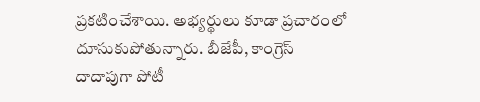ప్రకటించేశాయి. అభ్యర్థులు కూడా ప్రచారంలో దూసుకుపోతున్నారు. బీజేపీ, కాంగ్రెస్ దాదాపుగా పోటీ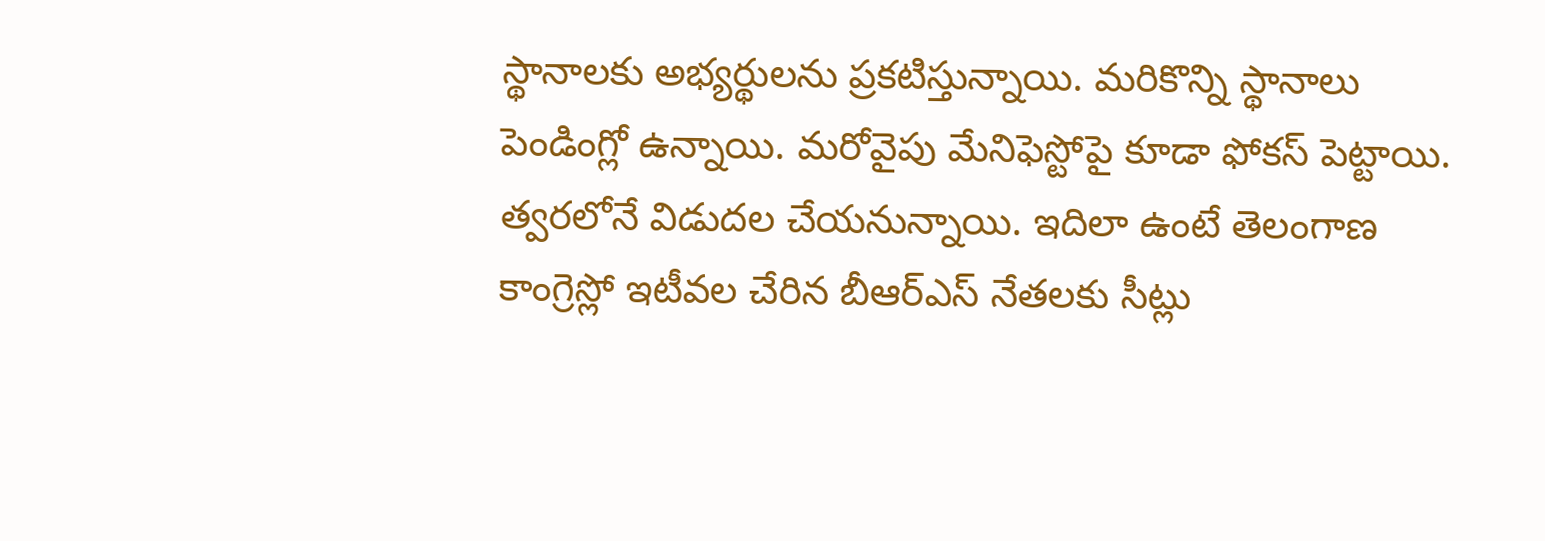స్థానాలకు అభ్యర్థులను ప్రకటిస్తున్నాయి. మరికొన్ని స్థానాలు పెండింగ్లో ఉన్నాయి. మరోవైపు మేనిఫెస్టోపై కూడా ఫోకస్ పెట్టాయి. త్వరలోనే విడుదల చేయనున్నాయి. ఇదిలా ఉంటే తెలంగాణ కాంగ్రెస్లో ఇటీవల చేరిన బీఆర్ఎస్ నేతలకు సీట్లు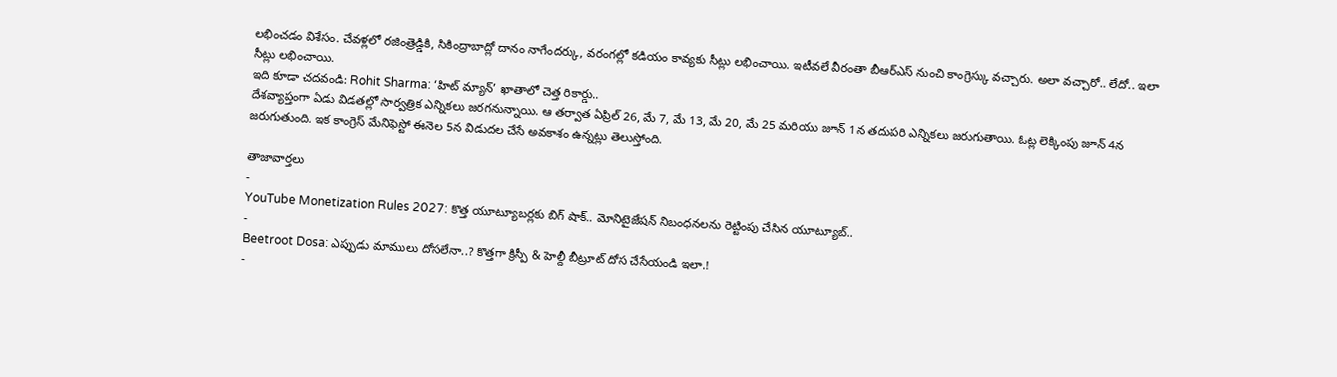లభించడం విశేసం. చేవళ్లలో రజింత్రెడ్డికి, సికింద్రాబాద్లో దానం నాగేందర్కు, వరంగల్లో కడియం కావ్యకు సీట్లు లభించాయి. ఇటీవలే వీరంతా బీఆర్ఎస్ నుంచి కాంగ్రెస్కు వచ్చారు. అలా వచ్చారో.. లేదో.. ఇలా సీట్లు లభించాయి.
ఇది కూడా చదవండి: Rohit Sharma: ‘హిట్ మ్యాన్’ ఖాతాలో చెత్త రికార్డు..
దేశవ్యాప్తంగా ఏడు విడతల్లో సార్వత్రిక ఎన్నికలు జరగనున్నాయి. ఆ తర్వాత ఏప్రిల్ 26, మే 7, మే 13, మే 20, మే 25 మరియు జూన్ 1న తదుపరి ఎన్నికలు జరుగుతాయి. ఓట్ల లెక్కింపు జూన్ 4న జరుగుతుంది. ఇక కాంగ్రెస్ మేనిఫెస్టో ఈనెల 5న విడుదల చేసే అవకాశం ఉన్నట్లు తెలుస్తోంది.

తాజావార్తలు
-
YouTube Monetization Rules 2027: కొత్త యూట్యూబర్లకు బిగ్ షాక్.. మోనిటైజేషన్ నిబంధనలను రెట్టింపు చేసిన యూట్యూబ్..
-
Beetroot Dosa: ఎప్పుడు మాములు దోసలేనా..? కొత్తగా క్రిస్పీ & హెల్దీ బీట్రూట్ దోస చేసేయండి ఇలా.!
-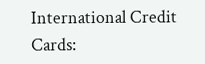International Credit Cards: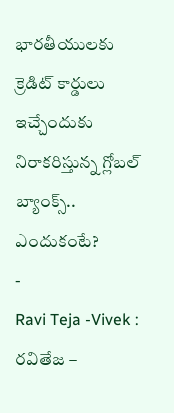భారతీయులకు క్రెడిట్ కార్డులు ఇచ్చేందుకు నిరాకరిస్తున్న గ్లోబల్ బ్యాంక్స్.. ఎందుకంటే?
-
Ravi Teja -Vivek : రవితేజ –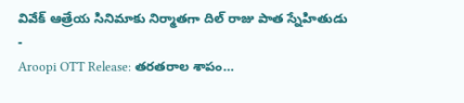వివేక్ ఆత్రేయ సినిమాకు నిర్మాతగా దిల్ రాజు పాత స్నేహితుడు
-
Aroopi OTT Release: తరతరాల శాపం…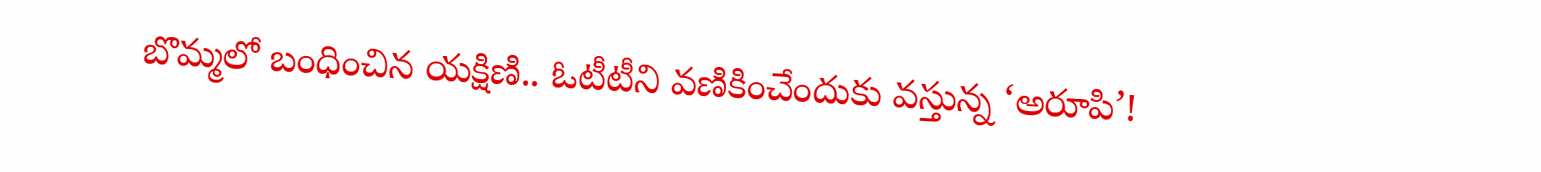బొమ్మలో బంధించిన యక్షిణి.. ఓటీటీని వణికించేందుకు వస్తున్న ‘అరూపి’!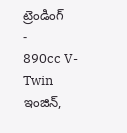ట్రెండింగ్
-
890cc V-Twin ఇంజిన్,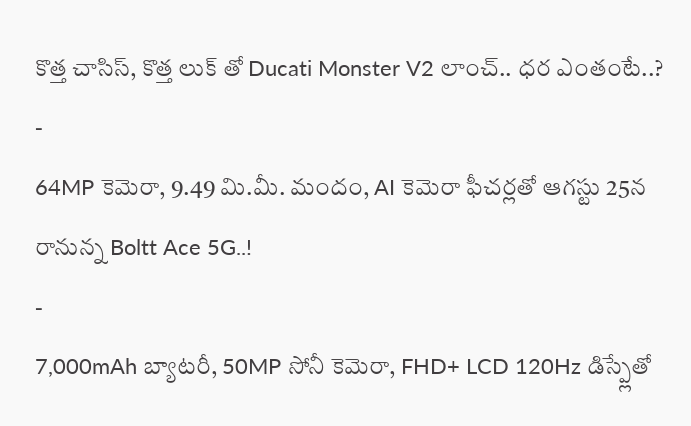కొత్త చాసిస్, కొత్త లుక్ తో Ducati Monster V2 లాంచ్.. ధర ఎంతంటే..?
-
64MP కెమెరా, 9.49 మి.మీ. మందం, AI కెమెరా ఫీచర్లతో ఆగస్టు 25న రానున్న Boltt Ace 5G..!
-
7,000mAh బ్యాటరీ, 50MP సోనీ కెమెరా, FHD+ LCD 120Hz డిస్ప్లేతో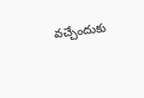వచ్చేందుకు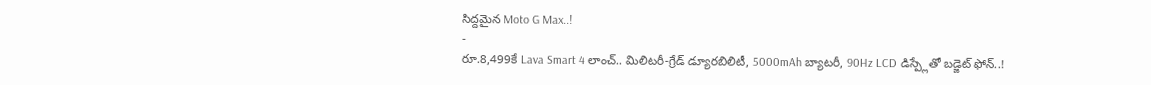సిద్దమైన Moto G Max..!
-
రూ.8,499కే Lava Smart 4 లాంచ్.. మిలిటరీ-గ్రేడ్ డ్యూరబిలిటీ, 5000mAh బ్యాటరీ, 90Hz LCD డిస్ప్లేతో బడ్జెట్ ఫోన్..!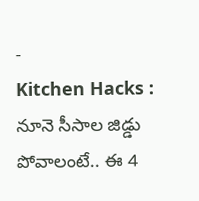-
Kitchen Hacks : నూనె సీసాల జిడ్డు పోవాలంటే.. ఈ 4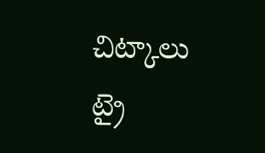చిట్కాలు ట్రై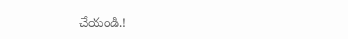చేయండి.!